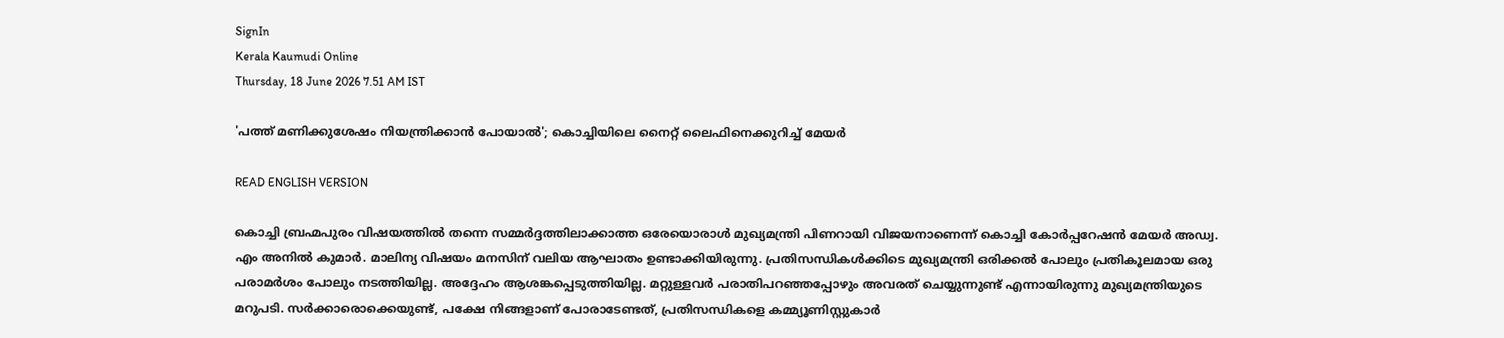SignIn
Kerala Kaumudi Online
Thursday, 18 June 2026 7.51 AM IST

'പത്ത് മണിക്കുശേഷം നിയന്ത്രിക്കാൻ പോയാൽ'; കൊച്ചിയിലെ നൈറ്റ് ലൈഫിനെക്കുറിച്ച് മേയർ

READ ENGLISH VERSION

കൊച്ചി ബ്രഹ്മപുരം വിഷയത്തിൽ തന്നെ സമ്മർദ്ദത്തിലാക്കാത്ത ഒരേയൊരാൾ മുഖ്യമന്ത്രി പിണറായി വിജയനാണെന്ന് കൊച്ചി കോർപ്പറേഷൻ മേയർ അഡ്വ. എം അനിൽ കുമാർ. മാലിന്യ വിഷയം മനസിന് വലിയ ആഘാതം ഉണ്ടാക്കിയിരുന്നു. പ്രതിസന്ധികൾക്കിടെ മുഖ്യമന്ത്രി ഒരിക്കൽ പോലും പ്രതികൂലമായ ഒരു പരാമർശം പോലും നടത്തിയില്ല. അദ്ദേഹം ആശങ്കപ്പെടുത്തിയില്ല. മറ്റുള്ളവർ പരാതിപറഞ്ഞപ്പോഴും അവരത് ചെയ്യുന്നുണ്ട് എന്നായിരുന്നു മുഖ്യമന്ത്രിയുടെ മറുപടി. സർക്കാരൊക്കെയുണ്ട്, പക്ഷേ നിങ്ങളാണ് പോരാടേണ്ടത്, പ്രതിസന്ധികളെ കമ്മ്യൂണിസ്റ്റുകാർ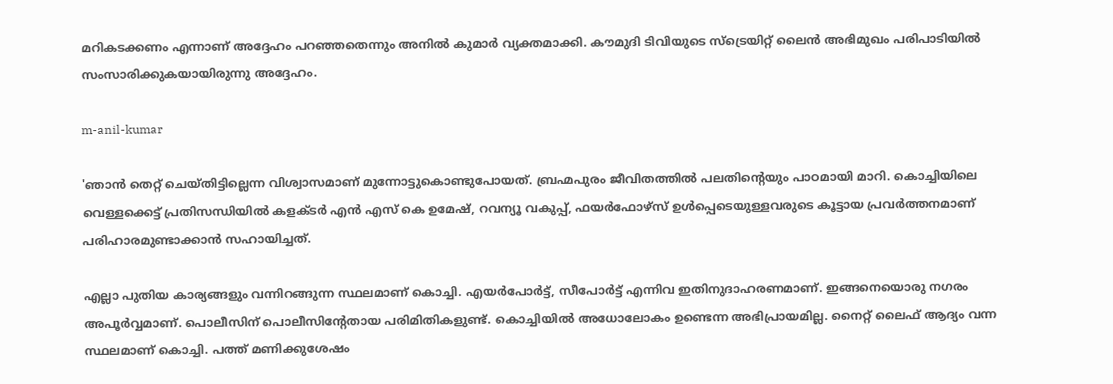മറികടക്കണം എന്നാണ് അദ്ദേഹം പറഞ്ഞതെന്നും അനിൽ കുമാർ വ്യക്തമാക്കി. കൗമുദി ടിവിയുടെ സ്‌ട്രെയിറ്റ് ലൈൻ അഭിമുഖം പരിപാടിയിൽ സംസാരിക്കുകയായിരുന്നു അദ്ദേഹം.

m-anil-kumar

'ഞാൻ തെറ്റ് ചെയ്തിട്ടില്ലെന്ന വിശ്വാസമാണ് മുന്നോട്ടുകൊണ്ടുപോയത്. ബ്രഹ്മപുരം ജീവിതത്തിൽ പലതിന്റെയും പാഠമായി മാറി. കൊച്ചിയിലെ വെള്ളക്കെട്ട് പ്രതിസന്ധിയിൽ കളക്‌ടർ എൻ എസ് കെ ഉമേഷ്, റവന്യൂ വകുപ്പ്, ഫയർഫോഴ്‌സ് ഉൾപ്പെടെയുള്ളവരുടെ കൂട്ടായ പ്രവർത്തനമാണ് പരിഹാരമുണ്ടാക്കാൻ സഹായിച്ചത്.

എല്ലാ പുതിയ കാര്യങ്ങളും വന്നിറങ്ങുന്ന സ്ഥലമാണ് കൊച്ചി. എയർപോർട്ട്, സീപോർട്ട് എന്നിവ ഇതിനുദാഹരണമാണ്. ഇങ്ങനെയൊരു നഗരം അപൂർവ്വമാണ്. പൊലീസിന് പൊലീസിന്റേതായ പരിമിതികളുണ്ട്. കൊച്ചിയിൽ അധോലോകം ഉണ്ടെന്ന അഭിപ്രായമില്ല. നൈറ്റ് ലൈഫ് ആദ്യം വന്ന സ്ഥലമാണ് കൊച്ചി. പത്ത് മണിക്കുശേഷം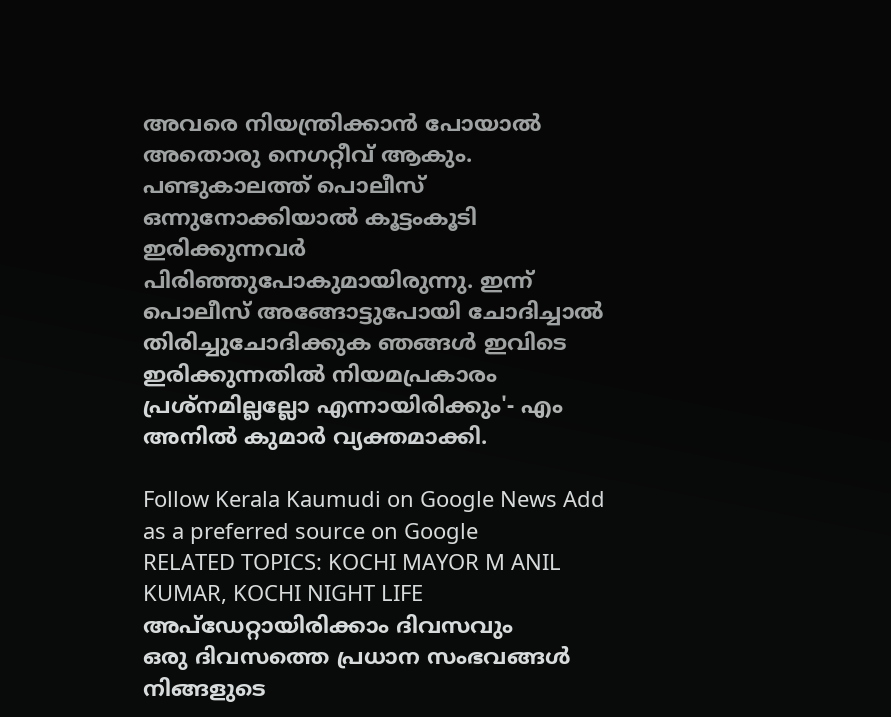അവരെ നിയന്ത്രിക്കാൻ പോയാൽ അതൊരു നെഗറ്റീവ് ആകും. പണ്ടുകാലത്ത് പൊലീസ് ഒന്നുനോക്കിയാൽ കൂട്ടംകൂടി ഇരിക്കുന്നവർ പിരിഞ്ഞുപോകുമായിരുന്നു. ഇന്ന് പൊലീസ് അങ്ങോട്ടുപോയി ചോദിച്ചാൽ തിരിച്ചുചോദിക്കുക ഞങ്ങൾ ഇവിടെ ഇരിക്കുന്നതിൽ നിയമപ്രകാരം പ്രശ്‌നമില്ലല്ലോ എന്നായിരിക്കും'- എം അനിൽ കുമാർ വ്യക്തമാക്കി.

Follow Kerala Kaumudi on Google News Add as a preferred source on Google
RELATED TOPICS: KOCHI MAYOR M ANIL KUMAR, KOCHI NIGHT LIFE
അപ്ഡേറ്റായിരിക്കാം ദിവസവും
ഒരു ദിവസത്തെ പ്രധാന സംഭവങ്ങൾ നിങ്ങളുടെ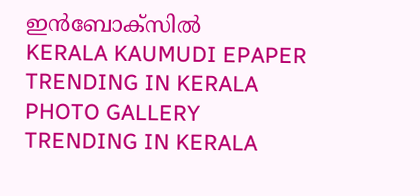ഇൻബോക്സിൽ
KERALA KAUMUDI EPAPER
TRENDING IN KERALA
PHOTO GALLERY
TRENDING IN KERALA